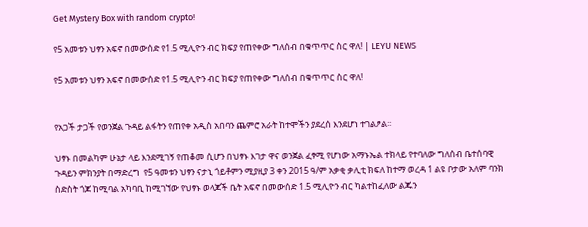Get Mystery Box with random crypto!

የ5 አመቱን ህፃን አፍኖ በመውሰድ የ1.5 ሚሊዮን ብር ክፍያ የጠየቀው ግለሰብ በቁጥጥር ስር ዋለ! | LEYU NEWS

የ5 አመቱን ህፃን አፍኖ በመውሰድ የ1.5 ሚሊዮን ብር ክፍያ የጠየቀው ግለሰብ በቁጥጥር ስር ዋለ!


የአጋች ታጋች የወንጀል ጉዳይ ልፋትን የጠየቀ አዲስ አበባን ጨምሮ አራት ከተሞችን ያደረሰ እንደሆነ ተገልፆል፡፡

ህፃኑ በመልካም ሁኔታ ላይ እንደሚገኝ የጠቆመ ሲሆን በህፃኑ እገታ ዋና ወንጀል ፈፃሚ የሆነው አማኑኤል ተክላይ የተባለው ግለሰብ ቤተሰባዊ ጉዳይን ምክንያት በማድረግ  የ5 ዓመቱን ህፃን ናታኒ ጎይቶምን ሚያዚያ 3 ቀን 2015 ዓ/ም አቃቂ ቃሊቲ ክፍለ ከተማ ወረዳ 1 ልዩ ቦታው አለም ባንክ ስድስት ጎጆ ከሚባል አካባቢ ከሚገኘው የህፃኑ ወላጆች ቤት አፍኖ በመውሰድ 1.5 ሚሊዮን ብር ካልተከፈለው ልጁን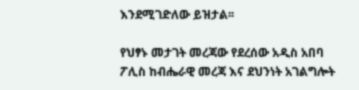እንደሚገድለው ይዝታል፡፡

የህፃኑ መታገት መረጃው የደረሰው አዲስ አበባ ፖሊስ ከብሔራዊ መረጃ እና ደህንነት አገልግሎት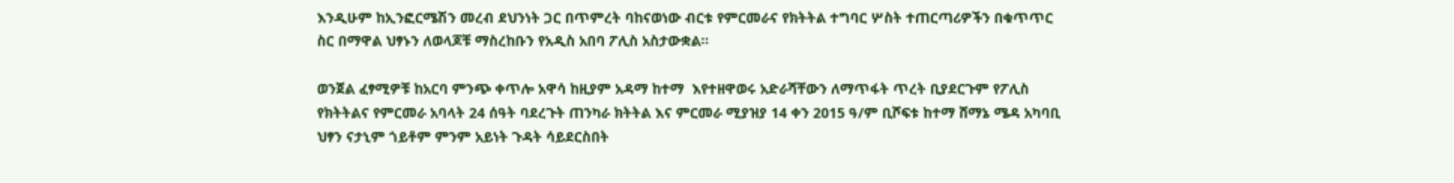እንዲሁም ከኢንፎርሜሽን መረብ ደህንነት ጋር በጥምረት ባከናወነው ብርቱ የምርመራና የክትትል ተግባር ሦስት ተጠርጣሪዎችን በቁጥጥር ስር በማዋል ህፃኑን ለወላጆቹ ማስረከቡን የአዲስ አበባ ፖሊስ አስታውቋል፡፡

ወንጀል ፈፃሚዎቹ ከአርባ ምንጭ ቀጥሎ አዋሳ ከዚያም አዳማ ከተማ  እየተዘዋወሩ አድራሻቸውን ለማጥፋት ጥረት ቢያደርጉም የፖሊስ የክትትልና የምርመራ አባላት 24 ሰዓት ባደረጉት ጠንካራ ክትትል እና ምርመራ ሚያዝያ 14 ቀን 2015 ዓ/ም ቢሾፍቱ ከተማ ሸማኔ ሜዳ አካባቢ ህፃን ናታኒም ጎይቶም ምንም አይነት ጉዳት ሳይደርስበት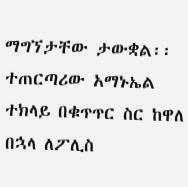ማግኘታቸው ታውቋል፡፡ ተጠርጣሪው አማኑኤል ተክላይ በቁጥጥር ስር ከዋለ በኋላ ለፖሊስ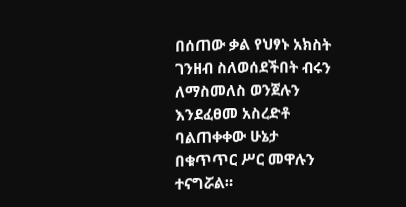በሰጠው ቃል የህፃኑ አክስት ገንዘብ ስለወሰደችበት ብሩን ለማስመለስ ወንጀሉን እንደፈፀመ አስረድቶ ባልጠቀቀው ሁኔታ በቁጥጥር ሥር መዋሉን ተናግሯል።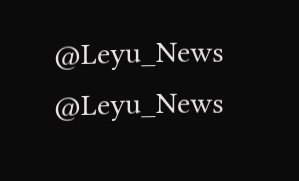@Leyu_News
@Leyu_News